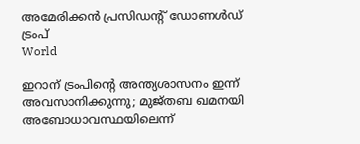അമേരിക്കൻ പ്രസിഡൻ്റ് ഡോണൾഡ് ട്രംപ്
World

ഇറാന് ട്രംപിന്റെ അന്ത്യശാസനം ഇന്ന് അവസാനിക്കുന്നു; മുജ്തബ ഖമനയി അബോധാവസ്ഥയിലെന്ന്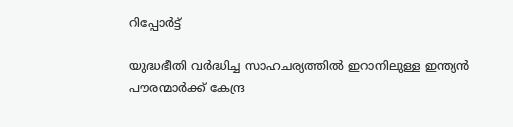റിപ്പോർട്ട്

യുദ്ധഭീതി വർദ്ധിച്ച സാഹചര്യത്തിൽ ഇറാനിലുള്ള ഇന്ത്യൻ പൗരന്മാർക്ക് കേന്ദ്ര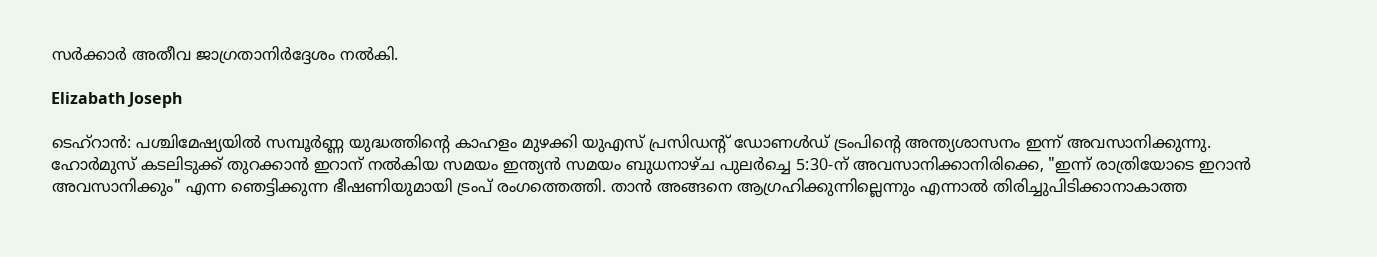സർക്കാർ അതീവ ജാഗ്രതാനിർദ്ദേശം നൽകി.

Elizabath Joseph

ടെഹ്‌റാൻ: പശ്ചിമേഷ്യയിൽ സമ്പൂർണ്ണ യുദ്ധത്തിന്റെ കാഹളം മുഴക്കി യുഎസ് പ്രസിഡന്റ് ഡോണൾഡ് ട്രംപിന്റെ അന്ത്യശാസനം ഇന്ന് അവസാനിക്കുന്നു. ഹോർമുസ് കടലിടുക്ക് തുറക്കാൻ ഇറാന് നൽകിയ സമയം ഇന്ത്യൻ സമയം ബുധനാഴ്ച പുലർച്ചെ 5:30-ന് അവസാനിക്കാനിരിക്കെ, "ഇന്ന് രാത്രിയോടെ ഇറാൻ അവസാനിക്കും" എന്ന ഞെട്ടിക്കുന്ന ഭീഷണിയുമായി ട്രംപ് രംഗത്തെത്തി. താൻ അങ്ങനെ ആഗ്രഹിക്കുന്നില്ലെന്നും എന്നാൽ തിരിച്ചുപിടിക്കാനാകാത്ത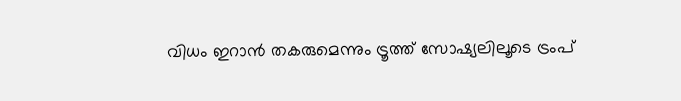വിധം ഇറാൻ തകരുമെന്നും ട്രൂത്ത് സോഷ്യലിലൂടെ ട്രംപ്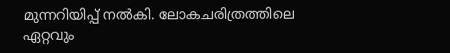മുന്നറിയിപ്പ് നൽകി. ലോകചരിത്രത്തിലെ ഏറ്റവും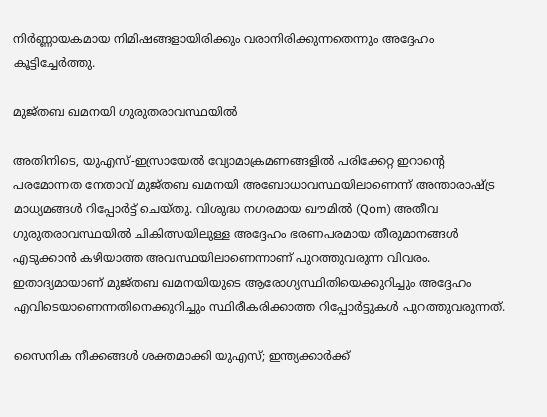നിർണ്ണായകമായ നിമിഷങ്ങളായിരിക്കും വരാനിരിക്കുന്നതെന്നും അദ്ദേഹം കൂട്ടിച്ചേർത്തു.

മുജ്തബ ഖമനയി ഗുരുതരാവസ്ഥയിൽ

അതിനിടെ, യുഎസ്-ഇസ്രായേൽ വ്യോമാക്രമണങ്ങളിൽ പരിക്കേറ്റ ഇറാന്റെ പരമോന്നത നേതാവ് മുജ്തബ ഖമനയി അബോധാവസ്ഥയിലാണെന്ന് അന്താരാഷ്ട്ര മാധ്യമങ്ങൾ റിപ്പോർട്ട് ചെയ്തു. വിശുദ്ധ നഗരമായ ഖൗമിൽ (Qom) അതീവ ഗുരുതരാവസ്ഥയിൽ ചികിത്സയിലുള്ള അദ്ദേഹം ഭരണപരമായ തീരുമാനങ്ങൾ എടുക്കാൻ കഴിയാത്ത അവസ്ഥയിലാണെന്നാണ് പുറത്തുവരുന്ന വിവരം. ഇതാദ്യമായാണ് മുജ്തബ ഖമനയിയുടെ ആരോഗ്യസ്ഥിതിയെക്കുറിച്ചും അദ്ദേഹം എവിടെയാണെന്നതിനെക്കുറിച്ചും സ്ഥിരീകരിക്കാത്ത റിപ്പോർട്ടുകൾ പുറത്തുവരുന്നത്.

സൈനിക നീക്കങ്ങൾ ശക്തമാക്കി യുഎസ്; ഇന്ത്യക്കാർക്ക്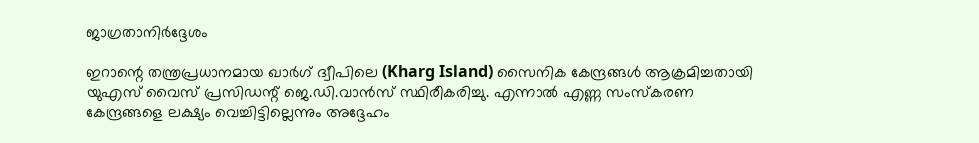ജാഗ്രതാനിർദ്ദേശം

ഇറാന്റെ തന്ത്രപ്രധാനമായ ഖാർഗ് ദ്വീപിലെ (Kharg Island) സൈനിക കേന്ദ്രങ്ങൾ ആക്രമിച്ചതായി യുഎസ് വൈസ് പ്രസിഡന്റ് ജെ.ഡി.വാൻസ് സ്ഥിരീകരിച്ചു. എന്നാൽ എണ്ണ സംസ്കരണ കേന്ദ്രങ്ങളെ ലക്ഷ്യം വെച്ചിട്ടില്ലെന്നും അദ്ദേഹം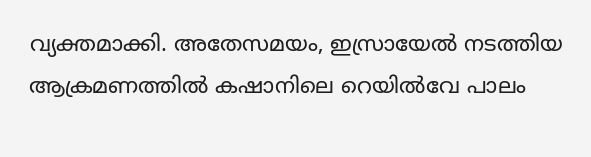വ്യക്തമാക്കി. അതേസമയം, ഇസ്രായേൽ നടത്തിയ ആക്രമണത്തിൽ കഷാനിലെ റെയിൽവേ പാലം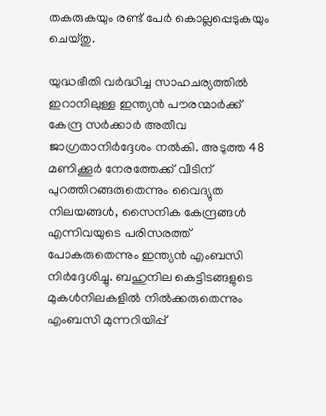തകരുകയും രണ്ട് പേർ കൊല്ലപ്പെടുകയും ചെയ്തു.

യുദ്ധഭീതി വർദ്ധിച്ച സാഹചര്യത്തിൽ ഇറാനിലുള്ള ഇന്ത്യൻ പൗരന്മാർക്ക് കേന്ദ്ര സർക്കാർ അതീവ ജാഗ്രതാനിർദ്ദേശം നൽകി. അടുത്ത 48 മണിക്കൂർ നേരത്തേക്ക് വീടിന് പുറത്തിറങ്ങരുതെന്നും വൈദ്യുത നിലയങ്ങൾ, സൈനിക കേന്ദ്രങ്ങൾ എന്നിവയുടെ പരിസരത്ത് പോകരുതെന്നും ഇന്ത്യൻ എംബസി നിർദ്ദേശിച്ചു. ബഹുനില കെട്ടിടങ്ങളുടെ മുകൾനിലകളിൽ നിൽക്കരുതെന്നും എംബസി മുന്നറിയിപ്പ്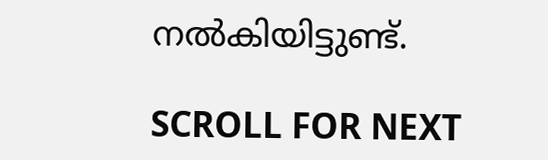നൽകിയിട്ടുണ്ട്.

SCROLL FOR NEXT